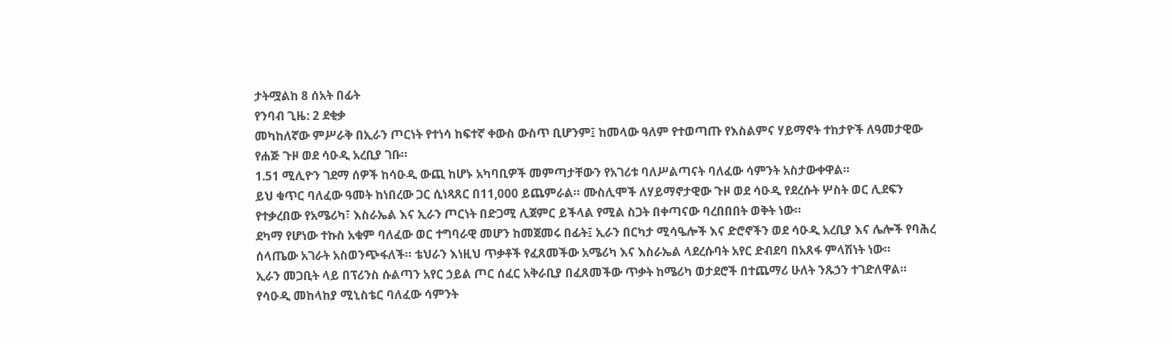ታትሟልከ 8 ሰአት በፊት
የንባብ ጊዜ: 2 ደቂቃ
መካከለኛው ምሥራቅ በኢራን ጦርነት የተነሳ ከፍተኛ ቀውስ ውስጥ ቢሆንም፤ ከመላው ዓለም የተወጣጡ የእስልምና ሃይማኖት ተከታዮች ለዓመታዊው የሐጅ ጉዞ ወደ ሳዑዲ አረቢያ ገቡ።
1.51 ሚሊዮን ገደማ ሰዎች ከሳዑዲ ውጪ ከሆኑ አካባቢዎች መምጣታቸውን የአገሪቱ ባለሥልጣናት ባለፈው ሳምንት አስታውቀዋል።
ይህ ቁጥር ባለፈው ዓመት ከነበረው ጋር ሲነጻጸር በ11,000 ይጨምራል። ሙስሊሞች ለሃይማኖታዊው ጉዞ ወደ ሳዑዲ የደረሱት ሦስት ወር ሊደፍን የተቃረበው የአሜሪካ፣ እስራኤል እና ኢራን ጦርነት በድጋሚ ሊጀምር ይችላል የሚል ስጋት በቀጣናው ባረበበበት ወቅት ነው።
ደካማ የሆነው ተኩስ አቁም ባለፈው ወር ተግባራዊ መሆን ከመጀመሩ በፊት፤ ኢራን በርካታ ሚሳዔሎች እና ድሮኖችን ወደ ሳዑዲ አረቢያ እና ሌሎች የባሕረ ሰላጤው አገራት አስወንጭፋለች። ቴህራን እነዚህ ጥቃቶች የፈጸመችው አሜሪካ እና እስራኤል ላደረሱባት አየር ድብደባ በአጸፋ ምላሽነት ነው።
ኢራን መጋቢት ላይ በፕሪንስ ሱልጣን አየር ኃይል ጦር ሰፈር አቅራቢያ በፈጸመችው ጥቃት ከሜሪካ ወታደሮች በተጨማሪ ሁለት ንጹኃን ተገድለዋል።
የሳዑዲ መከላከያ ሚኒስቴር ባለፈው ሳምንት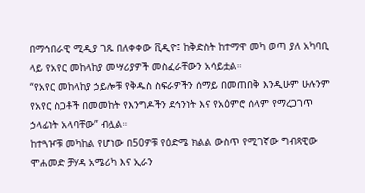በማኅበራዊ ሚዲያ ገጹ በለቀቀው ቪዲዮ፤ ከቅድስት ከተማዋ መካ ወጣ ያለ አካባቢ ላይ የአየር መከላከያ መሣሪያዎች መስፈራቸውን አሳይቷል።
“የአየር መከላከያ ኃይሎቹ የቅዱስ ስፍራዎችን ሰማይ በመጠበቅ እንዲሁም ሁሉንም የአየር ስጋቶች በመመከት የእንግዶችን ደኅንነት እና የአዕምሮ ሰላም የማረጋገጥ ኃላፊነት አላባቸው” ብሏል።
ከተጓዦቹ መካከል የሆነው በ50ዎቹ የዕድሜ ክልል ውስጥ የሚገኛው ግብጻዊው ሞሐመድ ቻሃዳ አሜሪካ እና ኢራን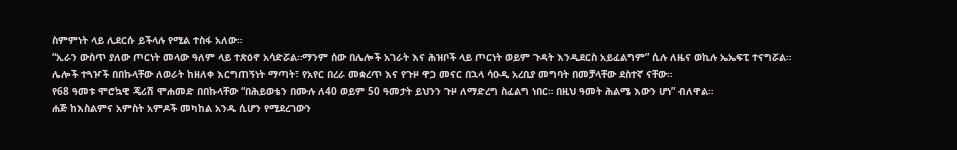ስምምነት ላይ ሊደርሱ ይችላሉ የሚል ተስፋ አለው።
“ኢራን ውስጥ ያለው ጦርነት መላው ዓለም ላይ ተጽዕኖ አሳድሯል።ማንም ሰው በሌሎች አገራት እና ሕዝቦች ላይ ጦርነት ወይም ጉዳት እንዲደርስ አይፈልግም” ሲሉ ለዜና ወኪሉ ኤኤፍፒ ተናግሯል።
ሌሎች ተጓዦች በበኩላቸው ለወራት ከዘለቀ እርግጠኝነት ማጣት፣ የአየር በረራ መቋረጥ እና የጉዞ ዋጋ መናር በኋላ ሳዑዲ አረቢያ መግባት በመቻላቸው ደስተኛ ናቸው።
የ68 ዓመቱ ሞሮኳዊ ጄሪሽ ሞሐመድ በበኩላቸው “በሕይወቴን በሙሉ ለ40 ወይም 50 ዓመታት ይህንን ጉዞ ለማድረግ ስፈልግ ነበር። በዚህ ዓመት ሕልሜ እውን ሆነ” ብለዋል።
ሐጅ ከእስልምና አምስት አምዶች መካከል አንዱ ሲሆን የሚደረገውን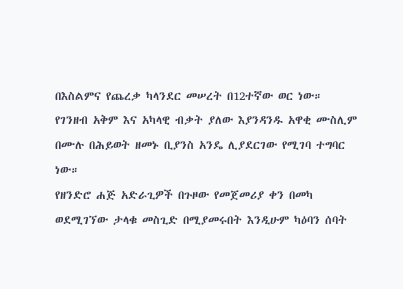በእስልምና የጨረቃ ካላንደር መሠረት በ12ተኛው ወር ነው።
የገንዘብ አቅም እና አካላዊ ብቃት ያለው እያንዳንዱ አዋቂ ሙስሊም በሙሉ በሕይወት ዘመኑ ቢያንስ አንዴ ሊያደርገው የሚገባ ተግባር ነው።
የዘንድሮ ሐጅ አድራጊዎች በጉዞው የመጀመሪያ ቀን በመካ ወደሚገኘው ታላቁ መስጊድ በሚያመሩበት እንዲሁም ካዕባን ሰባት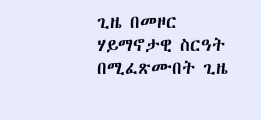ጊዜ በመዞር ሃይማኖታዊ ስርዓት በሚፈጽሙበት ጊዜ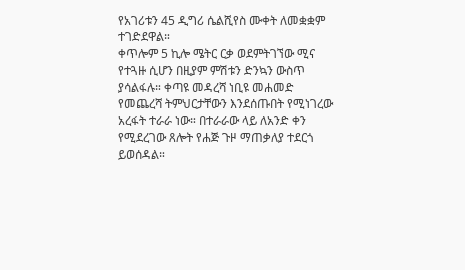የአገሪቱን 45 ዲግሪ ሴልሺየስ ሙቀት ለመቋቋም ተገድደዋል።
ቀጥሎም 5 ኪሎ ሜትር ርቃ ወደምትገኘው ሚና የተጓዙ ሲሆን በዚያም ምሽቱን ድንኳን ውስጥ ያሳልፋሉ። ቀጣዩ መዳረሻ ነቢዩ መሐመድ የመጨረሻ ትምህርታቸውን እንደሰጡበት የሚነገረው አረፋት ተራራ ነው። በተራራው ላይ ለአንድ ቀን የሚደረገው ጸሎት የሐጅ ጉዞ ማጠቃለያ ተደርጎ ይወሰዳል።